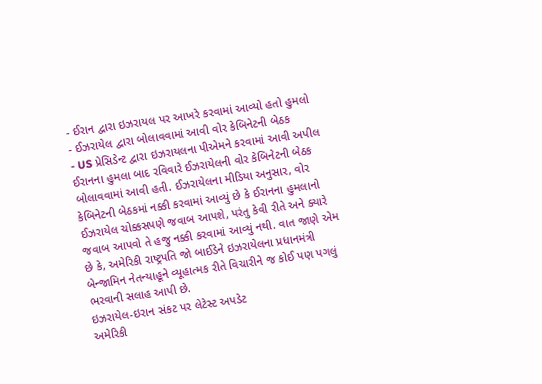- ઈરાન દ્વારા ઇઝરાયલ પર આખરે કરવામાં આવ્યો હતો હુમલો
- ઈઝરાયેલ દ્વારા બોલાવવામાં આવી વોર કેબિનેટની બેઠક
- US પ્રેસિડેન્ટ દ્વારા ઇઝરાયલના પીએમને કરવામાં આવી અપીલ
ઈરાનના હુમલા બાદ રવિવારે ઈઝરાયેલની વોર કેબિનેટની બેઠક બોલાવવામાં આવી હતી. ઈઝરાયેલના મીડિયા અનુસાર, વોર કેબિનેટની બેઠકમાં નક્કી કરવામાં આવ્યું છે કે ઈરાનના હુમલાનો ઈઝરાયેલ ચોક્કસપણે જવાબ આપશે, પરંતુ કેવી રીતે અને ક્યારે જવાબ આપવો તે હજુ નક્કી કરવામાં આવ્યું નથી. વાત જાણે એમ છે કે, અમેરિકી રાષ્ટ્રપતિ જો બાઈડેને ઇઝરાયેલના પ્રધાનમંત્રી બેન્જામિન નેતન્યાહૂને વ્યૂહાત્મક રીતે વિચારીને જ કોઈ પણ પગલું ભરવાની સલાહ આપી છે.
ઇઝરાયેલ-ઇરાન સંકટ પર લેટેસ્ટ અપડેટ
અમેરિકી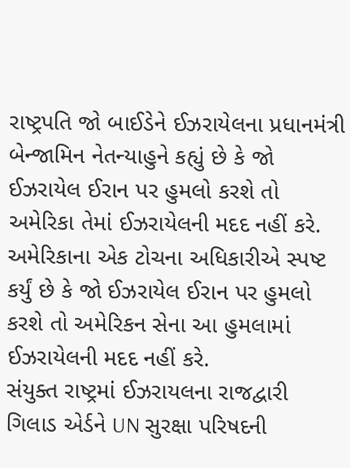રાષ્ટ્રપતિ જો બાઈડેને ઈઝરાયેલના પ્રધાનમંત્રી બેન્જામિન નેતન્યાહુને કહ્યું છે કે જો ઈઝરાયેલ ઈરાન પર હુમલો કરશે તો અમેરિકા તેમાં ઈઝરાયેલની મદદ નહીં કરે. અમેરિકાના એક ટોચના અધિકારીએ સ્પષ્ટ કર્યું છે કે જો ઈઝરાયેલ ઈરાન પર હુમલો કરશે તો અમેરિકન સેના આ હુમલામાં ઈઝરાયેલની મદદ નહીં કરે.
સંયુક્ત રાષ્ટ્રમાં ઈઝરાયલના રાજદ્વારી ગિલાડ એર્ડને UN સુરક્ષા પરિષદની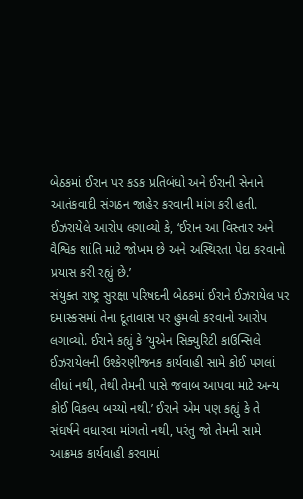બેઠકમાં ઈરાન પર કડક પ્રતિબંધો અને ઈરાની સેનાને આતંકવાદી સંગઠન જાહેર કરવાની માંગ કરી હતી. ઈઝરાયેલે આરોપ લગાવ્યો કે, ‘ઈરાન આ વિસ્તાર અને વૈશ્વિક શાંતિ માટે જોખમ છે અને અસ્થિરતા પેદા કરવાનો પ્રયાસ કરી રહ્યું છે.’
સંયુક્ત રાષ્ટ્ર સુરક્ષા પરિષદની બેઠકમાં ઈરાને ઈઝરાયેલ પર દમાસ્કસમાં તેના દૂતાવાસ પર હુમલો કરવાનો આરોપ લગાવ્યો. ઈરાને કહ્યું કે ‘યુએન સિક્યુરિટી કાઉન્સિલે ઈઝરાયેલની ઉશ્કેરણીજનક કાર્યવાહી સામે કોઈ પગલાં લીધાં નથી, તેથી તેમની પાસે જવાબ આપવા માટે અન્ય કોઈ વિકલ્પ બચ્યો નથી.’ ઈરાને એમ પણ કહ્યું કે તે સંઘર્ષને વધારવા માંગતો નથી, પરંતુ જો તેમની સામે આક્રમક કાર્યવાહી કરવામાં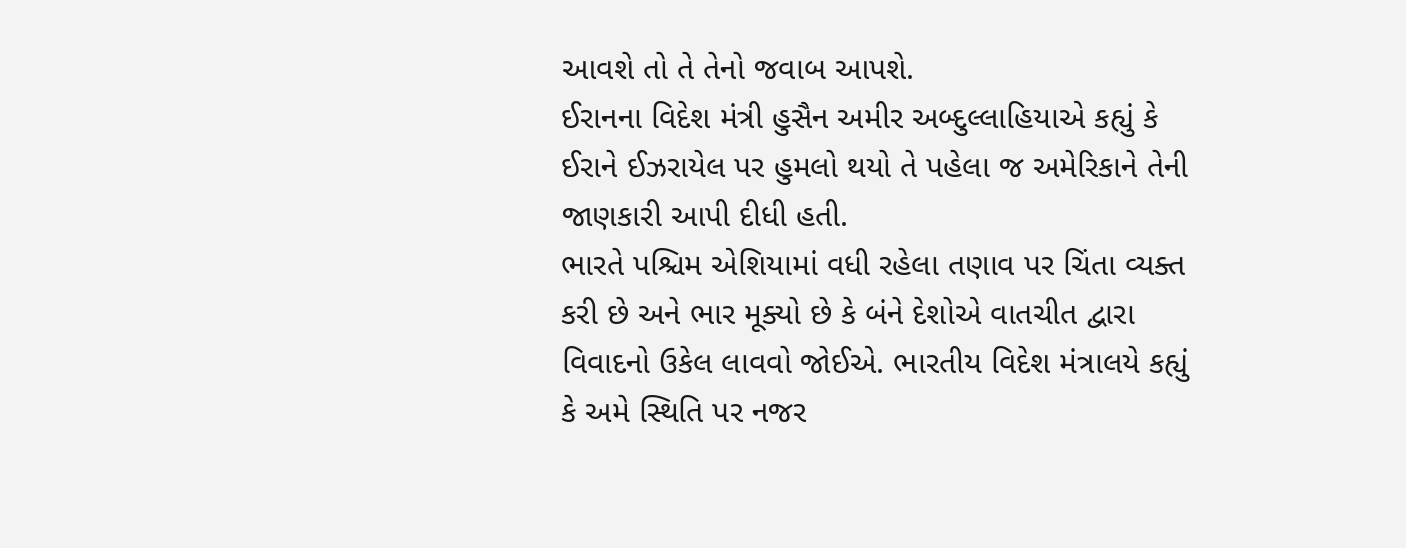આવશે તો તે તેનો જવાબ આપશે.
ઈરાનના વિદેશ મંત્રી હુસૈન અમીર અબ્દુલ્લાહિયાએ કહ્યું કે ઈરાને ઈઝરાયેલ પર હુમલો થયો તે પહેલા જ અમેરિકાને તેની જાણકારી આપી દીધી હતી.
ભારતે પશ્ચિમ એશિયામાં વધી રહેલા તણાવ પર ચિંતા વ્યક્ત કરી છે અને ભાર મૂક્યો છે કે બંને દેશોએ વાતચીત દ્વારા વિવાદનો ઉકેલ લાવવો જોઈએ. ભારતીય વિદેશ મંત્રાલયે કહ્યું કે અમે સ્થિતિ પર નજર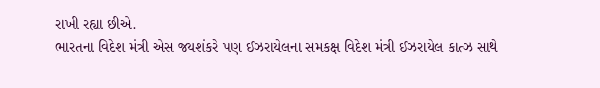રાખી રહ્યા છીએ.
ભારતના વિદેશ મંત્રી એસ જયશંકરે પણ ઈઝરાયેલના સમકક્ષ વિદેશ મંત્રી ઈઝરાયેલ કાત્ઝ સાથે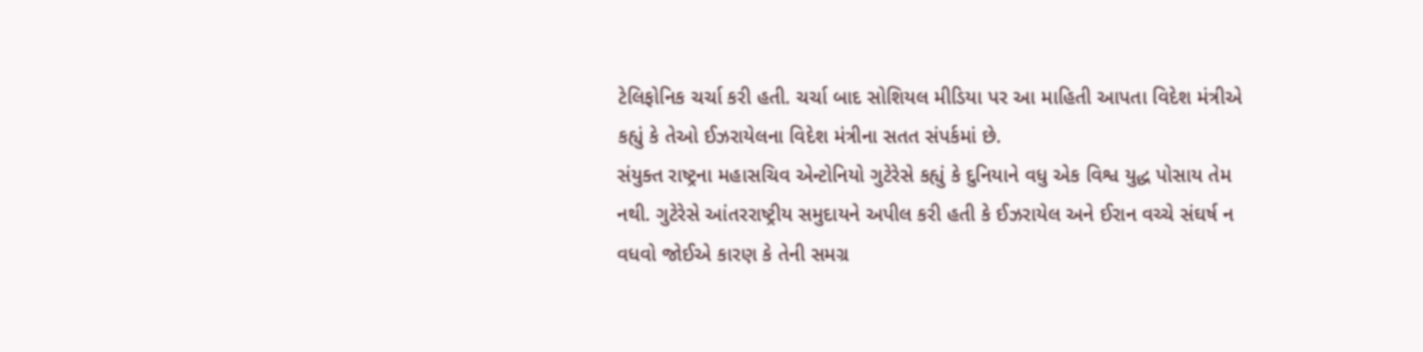ટેલિફોનિક ચર્ચા કરી હતી. ચર્ચા બાદ સોશિયલ મીડિયા પર આ માહિતી આપતા વિદેશ મંત્રીએ કહ્યું કે તેઓ ઈઝરાયેલના વિદેશ મંત્રીના સતત સંપર્કમાં છે.
સંયુક્ત રાષ્ટ્રના મહાસચિવ એન્ટોનિયો ગુટેરેસે કહ્યું કે દુનિયાને વધુ એક વિશ્વ યુદ્ધ પોસાય તેમ નથી. ગુટેરેસે આંતરરાષ્ટ્રીય સમુદાયને અપીલ કરી હતી કે ઈઝરાયેલ અને ઈરાન વચ્ચે સંઘર્ષ ન વધવો જોઈએ કારણ કે તેની સમગ્ર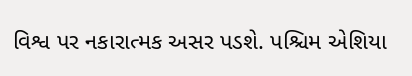વિશ્વ પર નકારાત્મક અસર પડશે. પશ્ચિમ એશિયા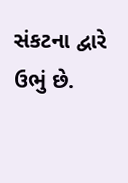સંકટના દ્વારે ઉભું છે.